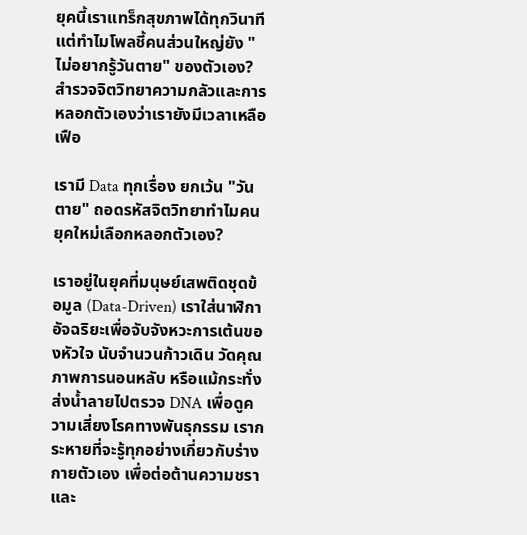ยุคนี้เราแทร็กสุขภาพได้ทุกวินาที แต่ทำไมโพลชี้คนส่วนใหญ่ยัง "ไม่อยากรู้วันตาย" ของตัวเอง? สำรวจจิตวิทยาความกลัวและการหลอกตัวเองว่าเรายังมีเวลาเหลือเฟือ

เรามี Data ทุกเรื่อง ยกเว้น "วันตาย" ถอดรหัสจิตวิทยาทำไมคนยุคใหม่เลือกหลอกตัวเอง?

เราอยู่ในยุคที่มนุษย์เสพติดชุดข้อมูล (Data-Driven) เราใส่นาฬิกาอัจฉริยะเพื่อจับจังหวะการเต้นของหัวใจ นับจำนวนก้าวเดิน วัดคุณภาพการนอนหลับ หรือแม้กระทั่งส่งน้ำลายไปตรวจ DNA เพื่อดูความเสี่ยงโรคทางพันธุกรรม เรากระหายที่จะรู้ทุกอย่างเกี่ยวกับร่างกายตัวเอง เพื่อต่อต้านความชราและ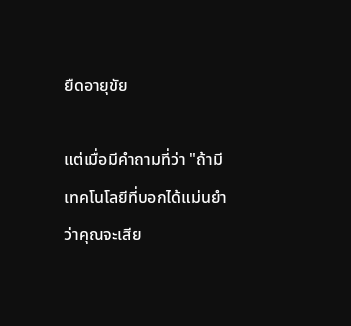ยืดอายุขัย

แต่เมื่อมีคำถามที่ว่า "ถ้ามีเทคโนโลยีที่บอกได้แม่นยำว่าคุณจะเสีย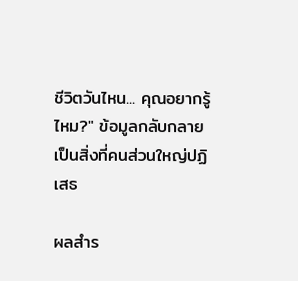ชีวิตวันไหน... คุณอยากรู้ไหม?" ข้อมูลกลับกลายเป็นสิ่งที่คนส่วนใหญ่ปฏิเสธ

ผลสำร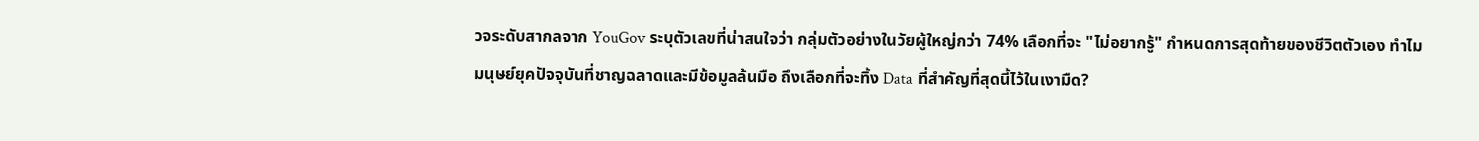วจระดับสากลจาก YouGov ระบุตัวเลขที่น่าสนใจว่า กลุ่มตัวอย่างในวัยผู้ใหญ่กว่า 74% เลือกที่จะ "ไม่อยากรู้" กำหนดการสุดท้ายของชีวิตตัวเอง ทำไมมนุษย์ยุคปัจจุบันที่ชาญฉลาดและมีข้อมูลล้นมือ ถึงเลือกที่จะทิ้ง Data ที่สำคัญที่สุดนี้ไว้ในเงามืด?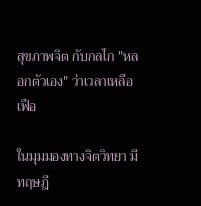สุขภาพจิต กับกลไก "หลอกตัวเอง" ว่าเวลาเหลือเฟือ

ในมุมมองทางจิตวิทยา มีทฤษฎี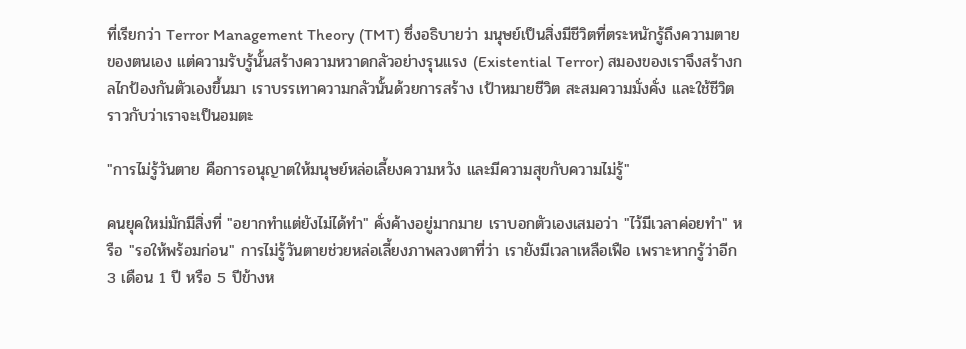ที่เรียกว่า Terror Management Theory (TMT) ซึ่งอธิบายว่า มนุษย์เป็นสิ่งมีชีวิตที่ตระหนักรู้ถึงความตายของตนเอง แต่ความรับรู้นั้นสร้างความหวาดกลัวอย่างรุนแรง (Existential Terror) สมองของเราจึงสร้างกลไกป้องกันตัวเองขึ้นมา เราบรรเทาความกลัวนั้นด้วยการสร้าง เป้าหมายชีวิต สะสมความมั่งคั่ง และใช้ชีวิตราวกับว่าเราจะเป็นอมตะ

"การไม่รู้วันตาย คือการอนุญาตให้มนุษย์หล่อเลี้ยงความหวัง และมีความสุขกับความไม่รู้"

คนยุคใหม่มักมีสิ่งที่ "อยากทำแต่ยังไม่ได้ทำ" คั่งค้างอยู่มากมาย เราบอกตัวเองเสมอว่า "ไว้มีเวลาค่อยทำ" หรือ "รอให้พร้อมก่อน" การไม่รู้วันตายช่วยหล่อเลี้ยงภาพลวงตาที่ว่า เรายังมีเวลาเหลือเฟือ เพราะหากรู้ว่าอีก 3 เดือน 1 ปี หรือ 5 ปีข้างห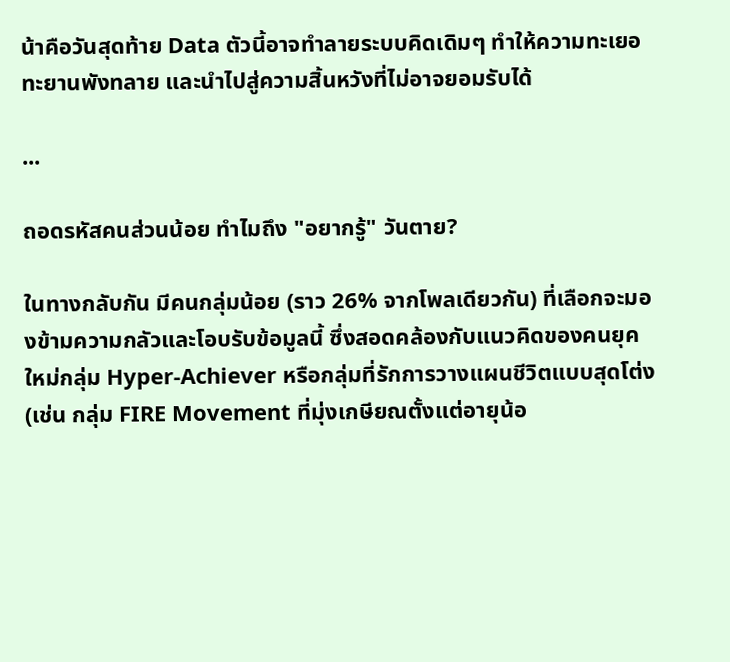น้าคือวันสุดท้าย Data ตัวนี้อาจทำลายระบบคิดเดิมๆ ทำให้ความทะเยอทะยานพังทลาย และนำไปสู่ความสิ้นหวังที่ไม่อาจยอมรับได้

...

ถอดรหัสคนส่วนน้อย ทำไมถึง "อยากรู้" วันตาย?

ในทางกลับกัน มีคนกลุ่มน้อย (ราว 26% จากโพลเดียวกัน) ที่เลือกจะมองข้ามความกลัวและโอบรับข้อมูลนี้ ซึ่งสอดคล้องกับแนวคิดของคนยุคใหม่กลุ่ม Hyper-Achiever หรือกลุ่มที่รักการวางแผนชีวิตแบบสุดโต่ง (เช่น กลุ่ม FIRE Movement ที่มุ่งเกษียณตั้งแต่อายุน้อ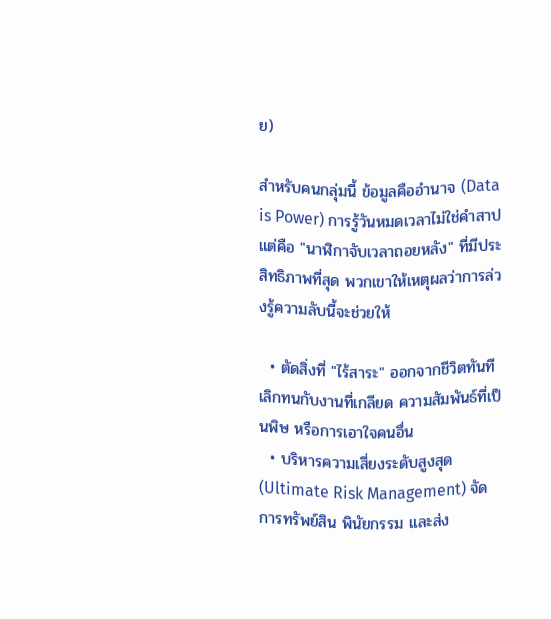ย)

สำหรับคนกลุ่มนี้ ข้อมูลคืออำนาจ (Data is Power) การรู้วันหมดเวลาไม่ใช่คำสาป แต่คือ "นาฬิกาจับเวลาถอยหลัง" ที่มีประสิทธิภาพที่สุด พวกเขาให้เหตุผลว่าการล่วงรู้ความลับนี้จะช่วยให้

  • ตัดสิ่งที่ "ไร้สาระ" ออกจากชีวิตทันที เลิกทนกับงานที่เกลียด ความสัมพันธ์ที่เป็นพิษ หรือการเอาใจคนอื่น
  • บริหารความเสี่ยงระดับสูงสุด (Ultimate Risk Management) จัดการทรัพย์สิน พินัยกรรม และส่ง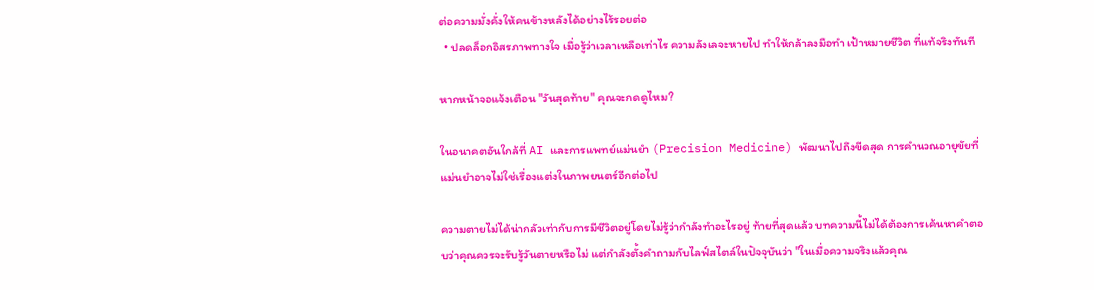ต่อความมั่งคั่งให้คนข้างหลังได้อย่างไร้รอยต่อ
  • ปลดล็อกอิสรภาพทางใจ เมื่อรู้ว่าเวลาเหลือเท่าไร ความลังเลจะหายไป ทำให้กล้าลงมือทำ เป้าหมายชีวิต ที่แท้จริงทันที

หากหน้าจอแจ้งเตือน "วันสุดท้าย" คุณจะกดดูไหม?

ในอนาคตอันใกล้ที่ AI และการแพทย์แม่นยำ (Precision Medicine) พัฒนาไปถึงขีดสุด การคำนวณอายุขัยที่แม่นยำอาจไม่ใช่เรื่องแต่งในภาพยนตร์อีกต่อไป

ความตายไม่ได้น่ากลัวเท่ากับการมีชีวิตอยู่โดยไม่รู้ว่ากำลังทำอะไรอยู่ ท้ายที่สุดแล้ว บทความนี้ไม่ได้ต้องการเค้นหาคำตอบว่าคุณควรจะรับรู้วันตายหรือไม่ แต่กำลังตั้งคำถามกับไลฟ์สไตล์ในปัจจุบันว่า "ในเมื่อความจริงแล้วคุณ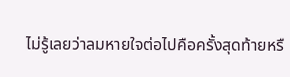ไม่รู้เลยว่าลมหายใจต่อไปคือครั้งสุดท้ายหรื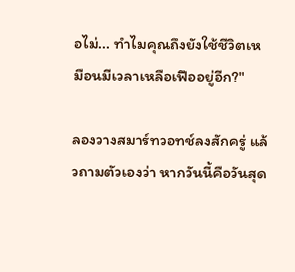อไม่... ทำไมคุณถึงยังใช้ชีวิตเหมือนมีเวลาเหลือเฟืออยู่อีก?"

ลองวางสมาร์ทวอทช์ลงสักครู่ แล้วถามตัวเองว่า หากวันนี้คือวันสุด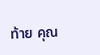ท้าย คุณ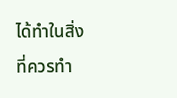ได้ทำในสิ่งที่ควรทำ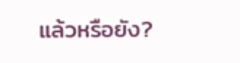แล้วหรือยัง?